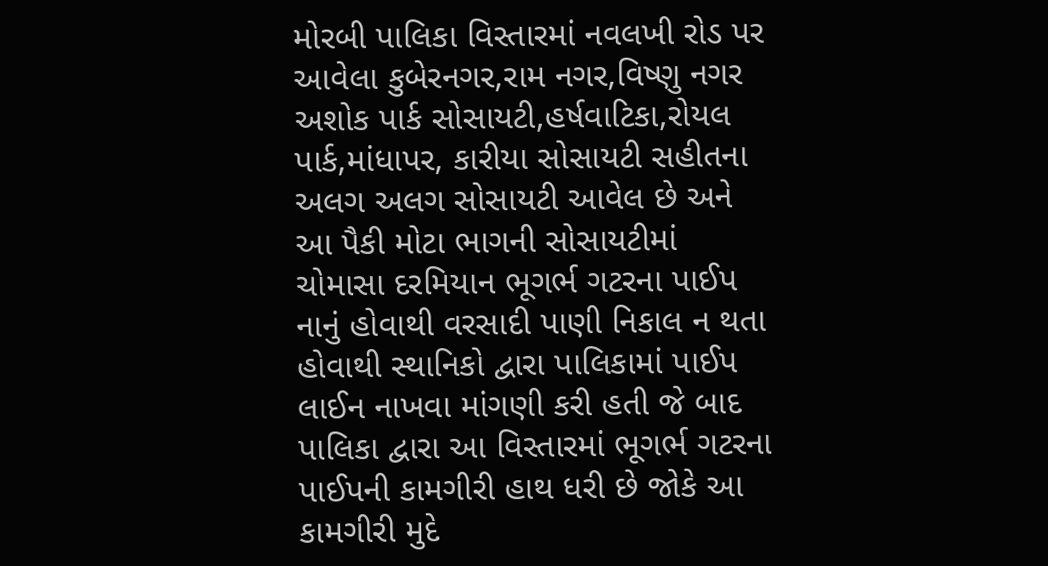મોરબી પાલિકા વિસ્તારમાં નવલખી રોડ પર આવેલા કુબેરનગર,રામ નગર,વિષ્ણુ નગર અશોક પાર્ક સોસાયટી,હર્ષવાટિકા,રોયલ પાર્ક,માંધાપર, કારીયા સોસાયટી સહીતના અલગ અલગ સોસાયટી આવેલ છે અને આ પૈકી મોટા ભાગની સોસાયટીમાં ચોમાસા દરમિયાન ભૂગર્ભ ગટરના પાઈપ નાનું હોવાથી વરસાદી પાણી નિકાલ ન થતા હોવાથી સ્થાનિકો દ્વારા પાલિકામાં પાઈપ લાઈન નાખવા માંગણી કરી હતી જે બાદ પાલિકા દ્વારા આ વિસ્તારમાં ભૂગર્ભ ગટરના પાઈપની કામગીરી હાથ ધરી છે જોકે આ કામગીરી મુદે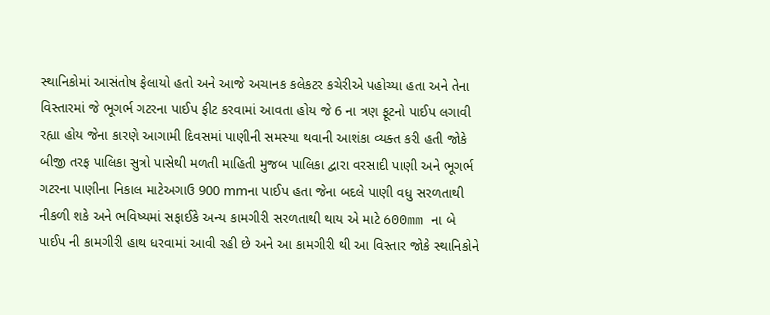સ્થાનિકોમાં આસંતોષ ફેલાયો હતો અને આજે અચાનક કલેકટર કચેરીએ પહોચ્યા હતા અને તેના વિસ્તારમાં જે ભૂગર્ભ ગટરના પાઈપ ફીટ કરવામાં આવતા હોય જે 6 ના ત્રણ ફૂટનો પાઈપ લગાવી રહ્યા હોય જેના કારણે આગામી દિવસમાં પાણીની સમસ્યા થવાની આશંકા વ્યક્ત કરી હતી જોકે બીજી તરફ પાલિકા સુત્રો પાસેથી મળતી માહિતી મુજબ પાલિકા દ્વારા વરસાદી પાણી અને ભૂગર્ભ ગટરના પાણીના નિકાલ માટેઅગાઉ 900 mmના પાઈપ હતા જેના બદલે પાણી વધુ સરળતાથી નીકળી શકે અને ભવિષ્યમાં સફાઈકે અન્ય કામગીરી સરળતાથી થાય એ માટે 600mm ના બે પાઈપ ની કામગીરી હાથ ધરવામાં આવી રહી છે અને આ કામગીરી થી આ વિસ્તાર જોકે સ્થાનિકોને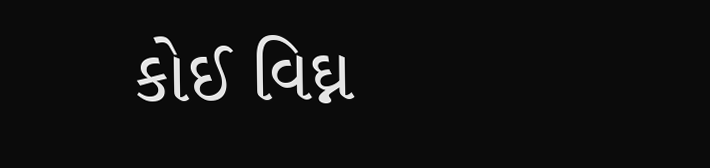કોઈ વિઘ્ન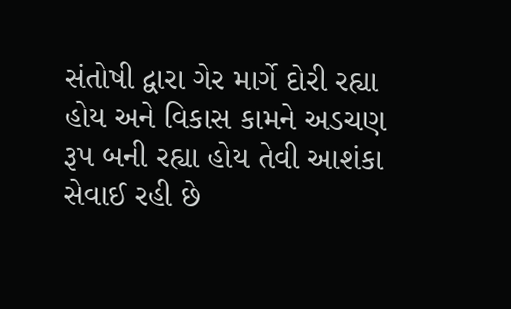સંતોષી દ્વારા ગેર માર્ગે દોરી રહ્યા હોય અને વિકાસ કામને અડચણ રૂપ બની રહ્યા હોય તેવી આશંકા સેવાઈ રહી છે